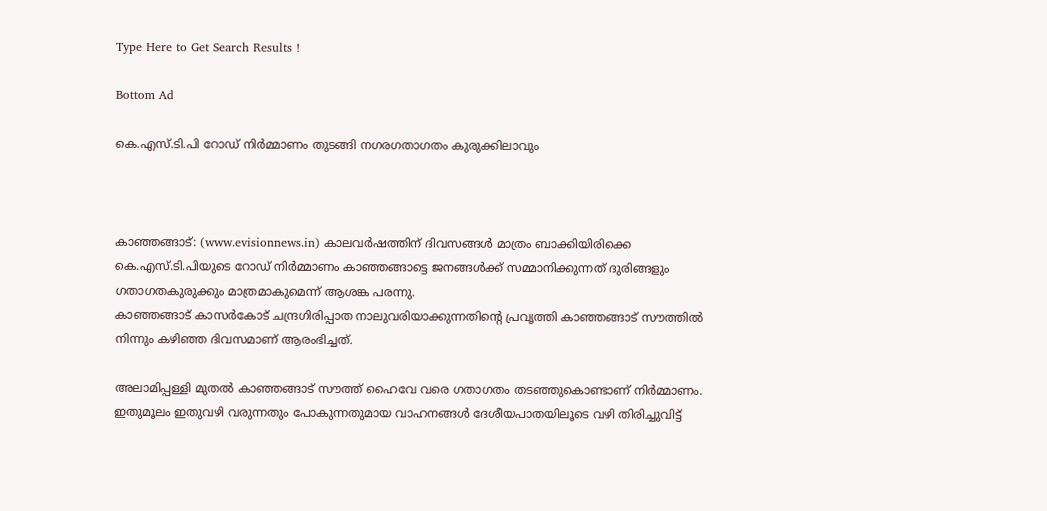Type Here to Get Search Results !

Bottom Ad

കെ.എസ്.ടി.പി റോഡ് നിര്‍മ്മാണം തുടങ്ങി നഗരഗതാഗതം കുരുക്കിലാവും



കാഞ്ഞങ്ങാട്: (www.evisionnews.in) കാലവര്‍ഷത്തിന് ദിവസങ്ങള്‍ മാത്രം ബാക്കിയിരിക്കെ കെ.എസ്.ടി.പിയുടെ റോഡ് നിര്‍മ്മാണം കാഞ്ഞങ്ങാട്ടെ ജനങ്ങള്‍ക്ക് സമ്മാനിക്കുന്നത് ദുരിങ്ങളും ഗതാഗതകുരുക്കും മാത്രമാകുമെന്ന് ആശങ്ക പരന്നു.
കാഞ്ഞങ്ങാട് കാസര്‍കോട് ചന്ദ്രഗിരിപ്പാത നാലുവരിയാക്കുന്നതിന്റെ പ്രവൃത്തി കാഞ്ഞങ്ങാട് സൗത്തില്‍ നിന്നും കഴിഞ്ഞ ദിവസമാണ് ആരംഭിച്ചത്.

അലാമിപ്പള്ളി മുതല്‍ കാഞ്ഞങ്ങാട് സൗത്ത് ഹൈവേ വരെ ഗതാഗതം തടഞ്ഞുകൊണ്ടാണ് നിര്‍മ്മാണം. ഇതുമൂലം ഇതുവഴി വരുന്നതും പോകുന്നതുമായ വാഹനങ്ങള്‍ ദേശീയപാതയിലൂടെ വഴി തിരിച്ചുവിട്ട്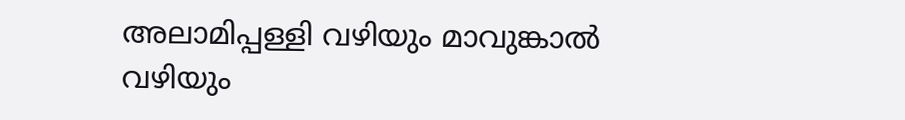അലാമിപ്പള്ളി വഴിയും മാവുങ്കാല്‍ വഴിയും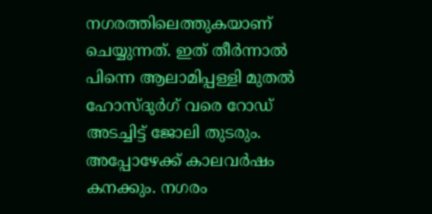നഗരത്തിലെത്തുകയാണ് ചെയ്യുന്നത്. ഇത് തീര്‍ന്നാല്‍ പിന്നെ ആലാമിപ്പള്ളി മുതല്‍ ഹോസ്ദുര്‍ഗ് വരെ റോഡ് അടച്ചിട്ട് ജോലി തുടരും. അപ്പോഴേക്ക് കാലവര്‍ഷം കനക്കും. നഗരം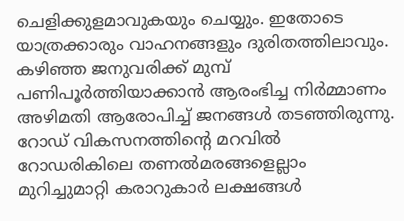ചെളിക്കുളമാവുകയും ചെയ്യും. ഇതോടെ യാത്രക്കാരും വാഹനങ്ങളും ദുരിതത്തിലാവും. കഴിഞ്ഞ ജനുവരിക്ക് മുമ്പ് പണിപൂര്‍ത്തിയാക്കാന്‍ ആരംഭിച്ച നിര്‍മ്മാണം അഴിമതി ആരോപിച്ച് ജനങ്ങള്‍ തടഞ്ഞിരുന്നു. റോഡ് വികസനത്തിന്റെ മറവില്‍ റോഡരികിലെ തണല്‍മരങ്ങളെല്ലാം മുറിച്ചുമാറ്റി കരാറുകാര്‍ ലക്ഷങ്ങള്‍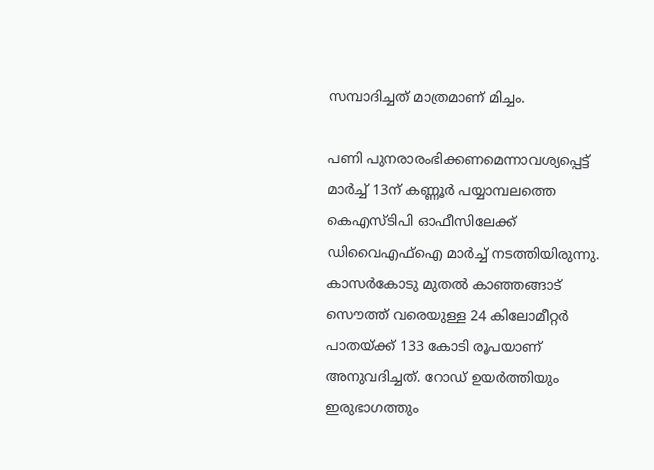സമ്പാദിച്ചത് മാത്രമാണ് മിച്ചം.

പണി പുനരാരംഭിക്കണമെന്നാവശ്യപ്പെട്ട് മാര്‍ച്ച് 13ന് കണ്ണൂര്‍ പയ്യാമ്പലത്തെ കെഎസ്ടിപി ഓഫീസിലേക്ക് ഡിവൈഎഫ്‌ഐ മാര്‍ച്ച് നടത്തിയിരുന്നു. കാസര്‍കോടു മുതല്‍ കാഞ്ഞങ്ങാട് സൌത്ത് വരെയുള്ള 24 കിലോമീറ്റര്‍ പാതയ്ക്ക് 133 കോടി രൂപയാണ് അനുവദിച്ചത്. റോഡ് ഉയര്‍ത്തിയും ഇരുഭാഗത്തും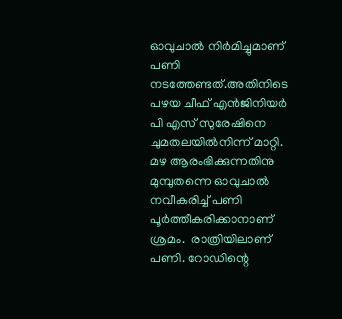ഓവുചാല്‍ നിര്‍മിച്ചുമാണ് പണി നടത്തേണ്ടത്.അതിനിടെ  പഴയ ചീഫ് എന്‍ജിനിയര്‍ പി എസ് സുരേഷിനെ ചുമതലയില്‍നിന്ന് മാറ്റി. മഴ ആരംഭിക്കുന്നതിനു മുമ്പുതന്നെ ഓവുചാല്‍ നവീകരിച്ച് പണി പൂര്‍ത്തീകരിക്കാനാണ് ശ്രമം.  രാത്രിയിലാണ് പണി. റോഡിന്റെ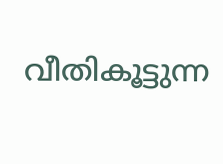വീതികൂട്ടുന്ന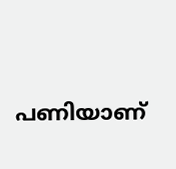പണിയാണ്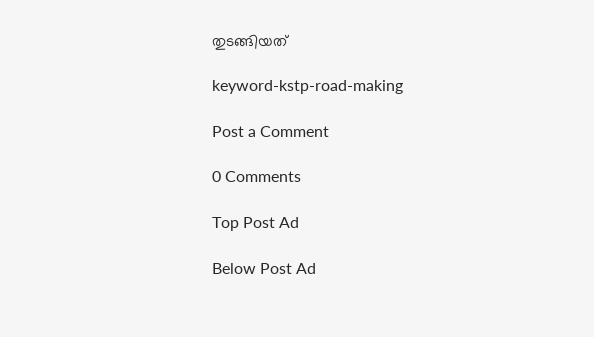തുടങ്ങിയത്

keyword-kstp-road-making

Post a Comment

0 Comments

Top Post Ad

Below Post Ad